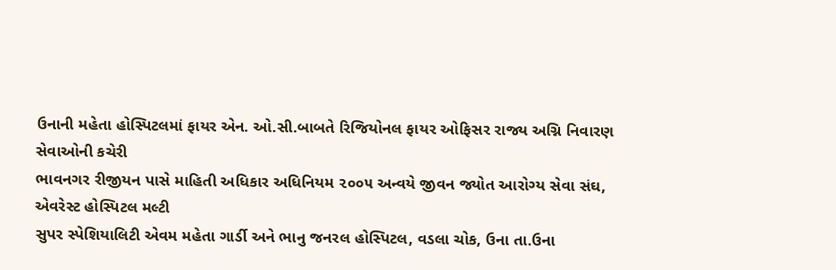ઉનાની મહેતા હોસ્પિટલમાં ફાયર એન. ઓ.સી.બાબતે રિજિયોનલ ફાયર ઓફિસર રાજ્ય અગ્નિ નિવારણ સેવાઓની કચેરી
ભાવનગર રીજીયન પાસે માહિતી અધિકાર અધિનિયમ ૨૦૦૫ અન્વયે જીવન જ્યોત આરોગ્ય સેવા સંઘ, એવરેસ્ટ હોસ્પિટલ મલ્ટી
સુપર સ્પેશિયાલિટી એવમ મહેતા ગાર્ડી અને ભાનુ જનરલ હોસ્પિટલ, વડલા ચોક, ઉના તા.ઉના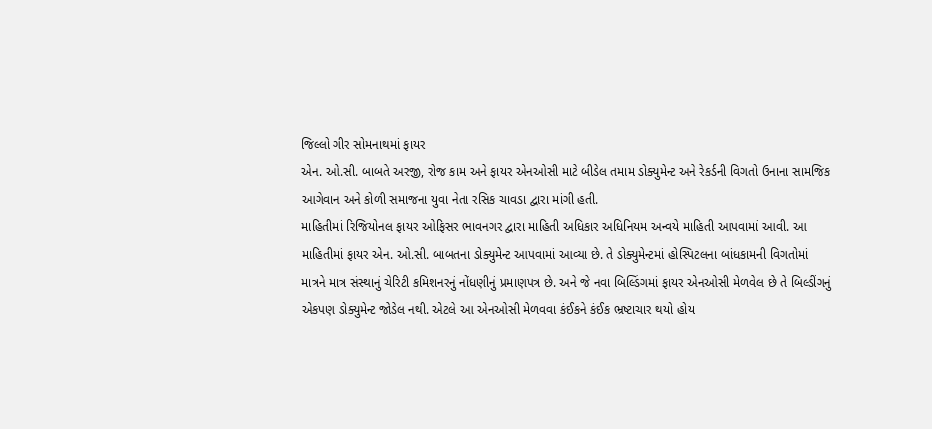જિલ્લો ગીર સોમનાથમાં ફાયર
એન. ઓ.સી. બાબતે અરજી, રોજ કામ અને ફાયર એનઓસી માટે બીડેલ તમામ ડોક્યુમેન્ટ અને રેકર્ડની વિગતો ઉનાના સામજિક
આગેવાન અને કોળી સમાજના યુવા નેતા રસિક ચાવડા દ્વારા માંગી હતી.
માહિતીમાં રિજિયોનલ ફાયર ઓફિસર ભાવનગર દ્વારા માહિતી અધિકાર અધિનિયમ અન્વયે માહિતી આપવામાં આવી. આ
માહિતીમાં ફાયર એન. ઓ.સી. બાબતના ડોક્યુમેન્ટ આપવામાં આવ્યા છે. તે ડોક્યુમેન્ટમાં હોસ્પિટલના બાંધકામની વિગતોમાં
માત્રને માત્ર સંસ્થાનું ચેરિટી કમિશનરનું નોંધણીનું પ્રમાણપત્ર છે. અને જે નવા બિલ્ડિંગમાં ફાયર એનઓસી મેળવેલ છે તે બિલ્ડીંગનું
એકપણ ડોક્યુમેન્ટ જોડેલ નથી. એટલે આ એનઓસી મેળવવા કંઈકને કંઈક ભ્રષ્ટાચાર થયો હોય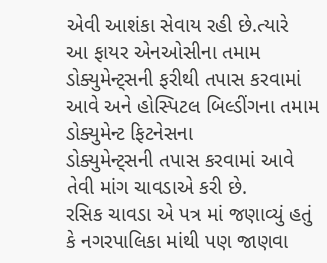એવી આશંકા સેવાય રહી છે.ત્યારે
આ ફાયર એનઓસીના તમામ ડોક્યુમેન્ટ્સની ફરીથી તપાસ કરવામાં આવે અને હોસ્પિટલ બિલ્ડીંગના તમામ ડોક્યુમેન્ટ ફિટનેસના
ડોક્યુમેન્ટ્સની તપાસ કરવામાં આવે તેવી માંગ ચાવડાએ કરી છે.
રસિક ચાવડા એ પત્ર માં જણાવ્યું હતું કે નગરપાલિકા માંથી પણ જાણવા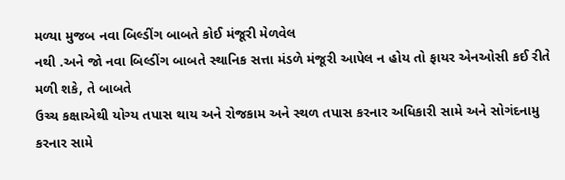મળ્યા મુજબ નવા બિલ્ડીંગ બાબતે કોઈ મંજૂરી મેળવેલ
નથી .અને જો નવા બિલ્ડીંગ બાબતે સ્થાનિક સત્તા મંડળે મંજૂરી આપેલ ન હોય તો ફાયર એનઓસી કઈ રીતે મળી શકે, તે બાબતે
ઉચ્ચ કક્ષાએથી યોગ્ય તપાસ થાય અને રોજકામ અને સ્થળ તપાસ કરનાર અધિકારી સામે અને સોગંદનામુ કરનાર સામે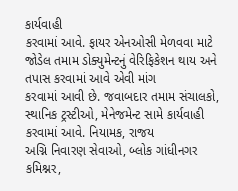કાર્યવાહી
કરવામાં આવે. ફાયર એનઓસી મેળવવા માટે જોડેલ તમામ ડોક્યુમેન્ટનું વેરિફિકેશન થાય અને તપાસ કરવામાં આવે એવી માંગ
કરવામાં આવી છે. જવાબદાર તમામ સંચાલકો, સ્થાનિક ટ્રસ્ટીઓ, મેનેજમેન્ટ સામે કાર્યવાહી કરવામાં આવે. નિયામક, રાજય
અગ્નિ નિવારણ સેવાઓ, બ્લોક ગાંધીનગર કમિશ્નર,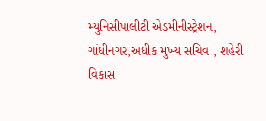મ્યુનિસીપાલીટી એડમીનીસ્ટ્રેશન, ગાંધીનગર,અધીક મુખ્ય સચિવ , શહેરી
વિકાસ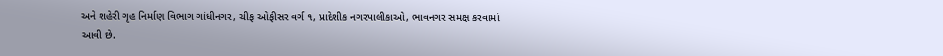અને શહેરી ગૃહ નિર્માણ વિભાગ ગાંધીનગર, ચીફ ઓફીસર વર્ગ ૧, પ્રાદેશીક નગરપાલીકાઓ, ભાવનગર સમક્ષ કરવામાં
આવી છે.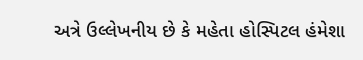અત્રે ઉલ્લેખનીય છે કે મહેતા હોસ્પિટલ હંમેશા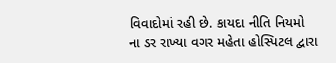વિવાદોમાં રહી છે. કાયદા નીતિ નિયમો ના ડર રાખ્યા વગર મહેતા હોસ્પિટલ દ્વારા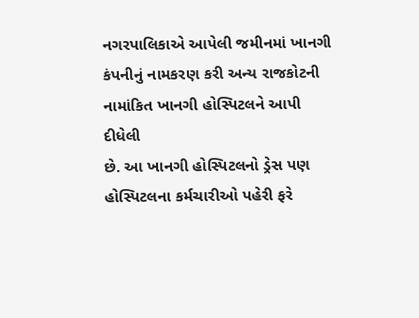નગરપાલિકાએ આપેલી જમીનમાં ખાનગી કંપનીનું નામકરણ કરી અન્ય રાજકોટની નામાંકિત ખાનગી હોસ્પિટલને આપી દીધેલી
છે. આ ખાનગી હોસ્પિટલનો ડ્રેસ પણ હોસ્પિટલના કર્મચારીઓ પહેરી ફરે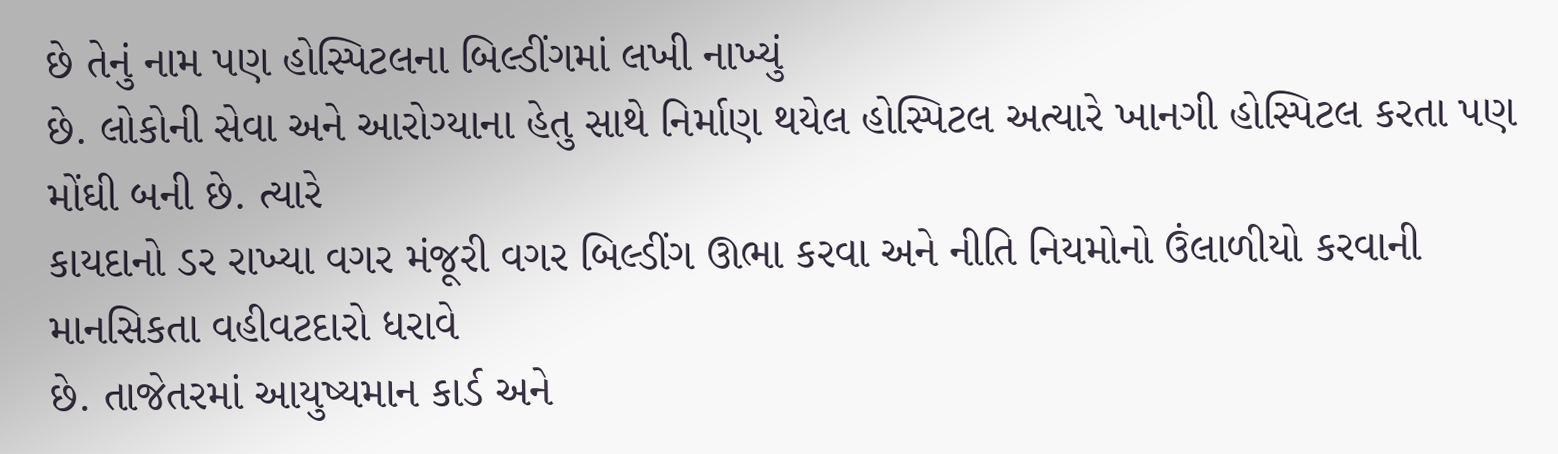છે તેનું નામ પણ હોસ્પિટલના બિલ્ડીંગમાં લખી નાખ્યું
છે. લોકોની સેવા અને આરોગ્યાના હેતુ સાથે નિર્માણ થયેલ હોસ્પિટલ અત્યારે ખાનગી હોસ્પિટલ કરતા પણ મોંઘી બની છે. ત્યારે
કાયદાનો ડર રાખ્યા વગર મંજૂરી વગર બિલ્ડીંગ ઊભા કરવા અને નીતિ નિયમોનો ઉંલાળીયો કરવાની માનસિકતા વહીવટદારો ધરાવે
છે. તાજેતરમાં આયુષ્યમાન કાર્ડ અને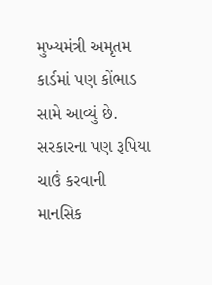મુખ્યમંત્રી અમૃતમ કાર્ડમાં પણ કોંભાડ સામે આવ્યું છે. સરકારના પણ રૂપિયા ચાઉં કરવાની
માનસિક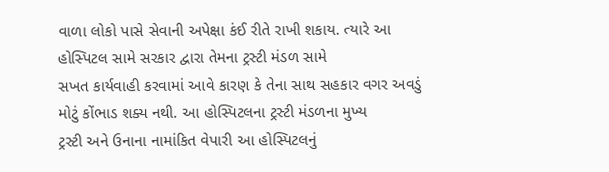વાળા લોકો પાસે સેવાની અપેક્ષા કંઈ રીતે રાખી શકાય. ત્યારે આ હોસ્પિટલ સામે સરકાર દ્વારા તેમના ટ્રસ્ટી મંડળ સામે
સખત કાર્યવાહી કરવામાં આવે કારણ કે તેના સાથ સહકાર વગર અવડું મોટું કોંભાડ શક્ય નથી. આ હોસ્પિટલના ટ્રસ્ટી મંડળના મુખ્ય
ટ્રસ્ટી અને ઉનાના નામાંકિત વેપારી આ હોસ્પિટલનું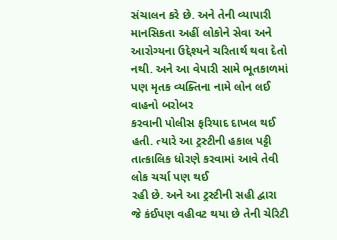સંચાલન કરે છે. અને તેની વ્યાપારી માનસિકતા અહીં લોકોને સેવા અને
આરોગ્યના ઉદ્દેશ્યને ચરિતાર્થ થવા દેતો નથી. અને આ વેપારી સામે ભૂતકાળમાં પણ મૃતક વ્યક્તિના નામે લોન લઈ વાહનો બરોબર
કરવાની પોલીસ ફરિયાદ દાખલ થઈ હતી. ત્યારે આ ટ્રસ્ટીની હકાલ પટ્ટી તાત્કાલિક ધોરણે કરવામાં આવે તેવી લોક ચર્ચા પણ થઈ
રહી છે. અને આ ટ્રસ્ટીની સહી દ્વારા જે કંઈપણ વહીવટ થયા છે તેની ચેરિટી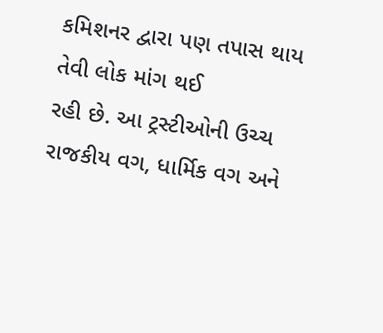કમિશનર દ્વારા પણ તપાસ થાય તેવી લોક માંગ થઈ
રહી છે. આ ટ્રસ્ટીઓની ઉચ્ચ રાજકીય વગ, ધાર્મિક વગ અને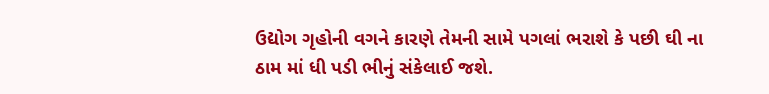ઉદ્યોગ ગૃહોની વગને કારણે તેમની સામે પગલાં ભરાશે કે પછી ઘી ના
ઠામ માં ધી પડી ભીનું સંકેલાઈ જશે.